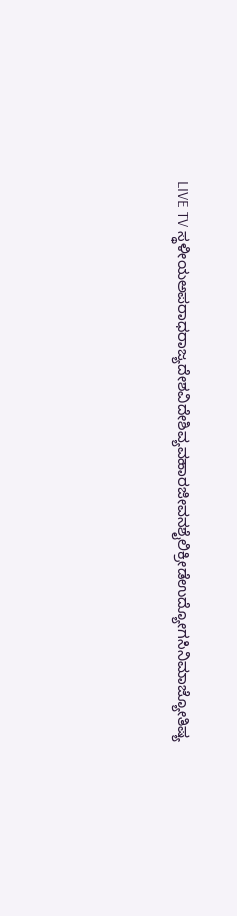LIVE TV ಸ್ಥಳೀಯಅಪರಾಧರಾಜ್ಯದೇಶವಿದೇಶಿವ್ಯವಹಾರಜೀವನಶೈಲಿಕ್ರೀಡೆಉದ್ಯೋಗಸಿನಿಮಾಜ್ಯೋತಿಷ್ಯ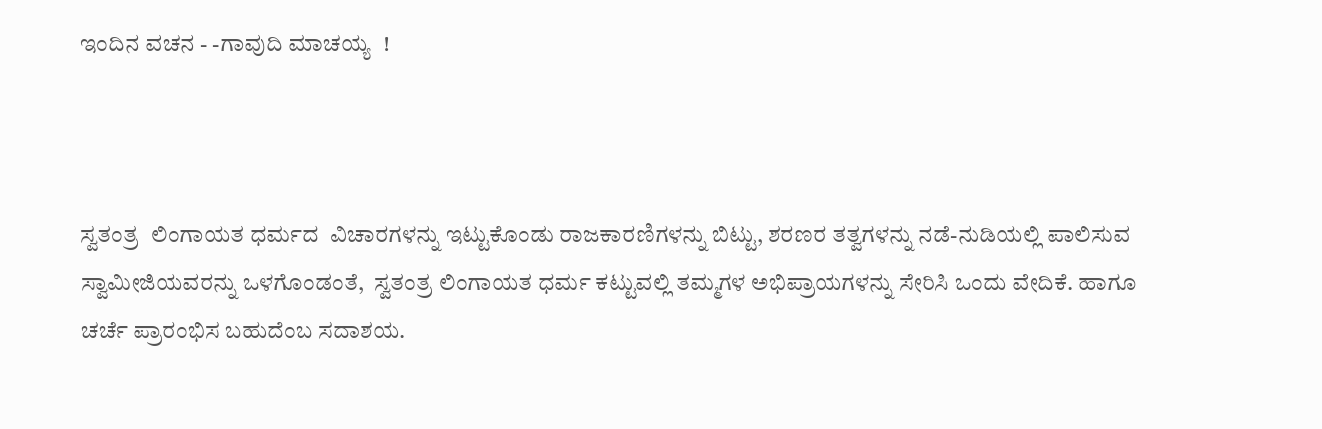ಇಂದಿನ ವಚನ - -ಗಾವುದಿ ಮಾಚಯ್ಯ  !



ಸ್ವತಂತ್ರ  ಲಿಂಗಾಯತ ಧರ್ಮದ  ವಿಚಾರಗಳನ್ನು ಇಟ್ಟುಕೊಂಡು ರಾಜಕಾರಣಿಗಳನ್ನು ಬಿಟ್ಟು, ಶರಣರ ತತ್ವಗಳನ್ನು ನಡೆ-ನುಡಿಯಲ್ಲಿ ಪಾಲಿಸುವ ಸ್ವಾಮೀಜಿಯವರನ್ನು ಒಳಗೊಂಡಂತೆ,  ಸ್ವತಂತ್ರ ಲಿಂಗಾಯತ ಧರ್ಮ ಕಟ್ಟುವಲ್ಲಿ ತಮ್ಮಗಳ ಅಭಿಪ್ರಾಯಗಳನ್ನು ಸೇರಿಸಿ ಒಂದು ವೇದಿಕೆ. ಹಾಗೂ ಚರ್ಚೆ ಪ್ರಾರಂಭಿಸ ಬಹುದೆಂಬ ಸದಾಶಯ.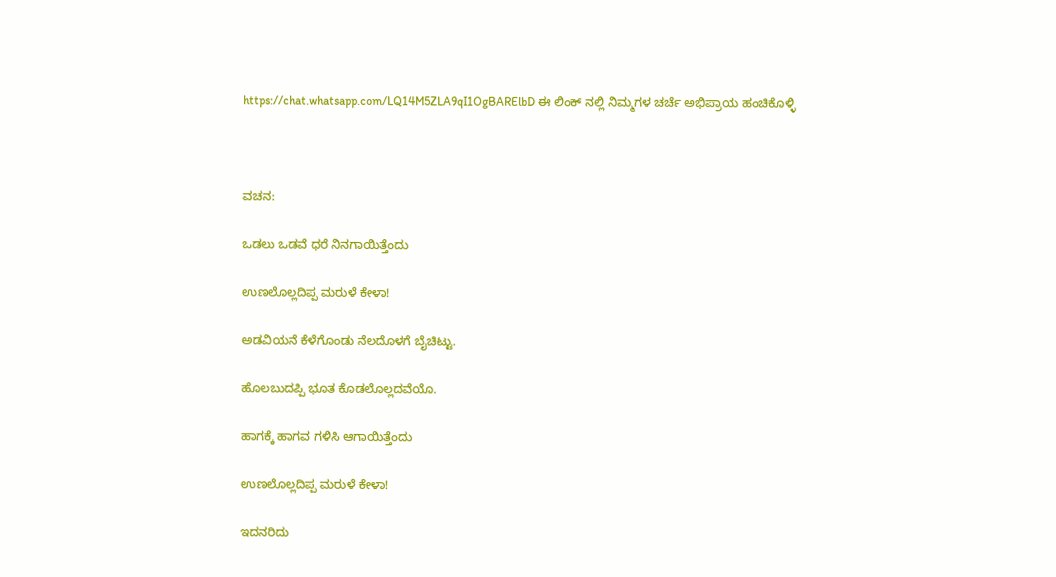https://chat.whatsapp.com/LQ14M5ZLA9qI1OgBARElbD ಈ ಲಿಂಕ್ ನಲ್ಲಿ ನಿಮ್ಮಗಳ ಚರ್ಚೆ ಅಭಿಪ್ರಾಯ ಹಂಚಿಕೊಳ್ಳಿ



ವಚನ:

ಒಡಲು ಒಡವೆ ಧರೆ ನಿನಗಾಯಿತ್ತೆಂದು

ಉಣಲೊಲ್ಲದಿಪ್ಪ ಮರುಳೆ ಕೇಳಾ!

ಅಡವಿಯನೆ ಕೆಳೆಗೊಂಡು ನೆಲದೊಳಗೆ ಬೈಚಿಟ್ಟು.

ಹೊಲಬುದಪ್ಪಿ ಭೂತ ಕೊಡಲೊಲ್ಲದವೆಯೊ.

ಹಾಗಕ್ಕೆ ಹಾಗವ ಗಳಿಸಿ ಆಗಾಯಿತ್ತೆಂದು

ಉಣಲೊಲ್ಲದಿಪ್ಪ ಮರುಳೆ ಕೇಳಾ!

ಇದನರಿದು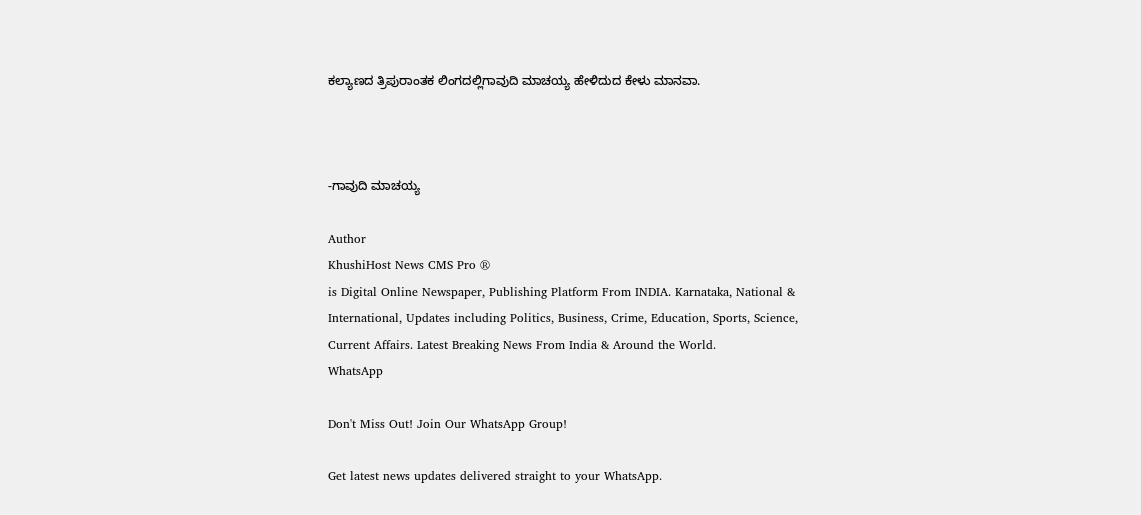ಕಲ್ಯಾಣದ ತ್ರಿಪುರಾಂತಕ ಲಿಂಗದಲ್ಲಿಗಾವುದಿ ಮಾಚಯ್ಯ ಹೇಳಿದುದ ಕೇಳು ಮಾನವಾ.



-ಗಾವುದಿ ಮಾಚಯ್ಯ

Author
KhushiHost News CMS Pro ®
is Digital Online Newspaper, Publishing Platform From INDIA. Karnataka, National & International, Updates including Politics, Business, Crime, Education, Sports, Science, Current Affairs. Latest Breaking News From India & Around the World.
WhatsApp

Don't Miss Out! Join Our WhatsApp Group!

Get latest news updates delivered straight to your WhatsApp.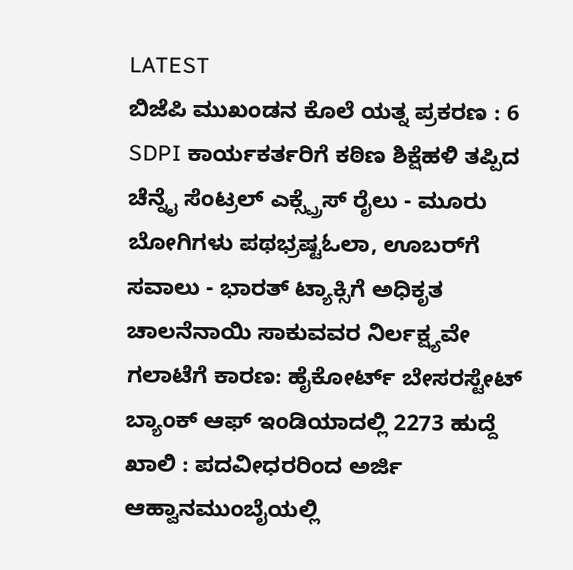LATEST
ಬಿಜೆಪಿ ಮುಖಂಡನ ಕೊಲೆ ಯತ್ನ ಪ್ರಕರಣ : 6 SDPI ಕಾರ್ಯಕರ್ತರಿಗೆ ಕಠಿಣ ಶಿಕ್ಷೆಹಳಿ ತಪ್ಪಿದ ಚೆನ್ನೈ ಸೆಂಟ್ರಲ್ ಎಕ್ಸ್ಪ್ರೆಸ್ ರೈಲು - ಮೂರು ಬೋಗಿಗಳು ಪಥಭ್ರಷ್ಟಓಲಾ, ಊಬರ್‌ಗೆ ಸವಾಲು - ಭಾರತ್ ಟ್ಯಾಕ್ಸಿಗೆ ಅಧಿಕೃತ ಚಾಲನೆನಾಯಿ ಸಾಕುವವರ ನಿರ್ಲಕ್ಷ್ಯವೇ ಗಲಾಟೆಗೆ ಕಾರಣ: ಹೈಕೋರ್ಟ್‌ ಬೇಸರಸ್ಟೇಟ್ ಬ್ಯಾಂಕ್ ಆಫ್ ಇಂಡಿಯಾದಲ್ಲಿ 2273 ಹುದ್ದೆ ಖಾಲಿ : ಪದವೀಧರರಿಂದ ಅರ್ಜಿ ಆಹ್ವಾನಮುಂಬೈಯಲ್ಲಿ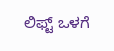ಲಿಫ್ಟ್ ಒಳಗೆ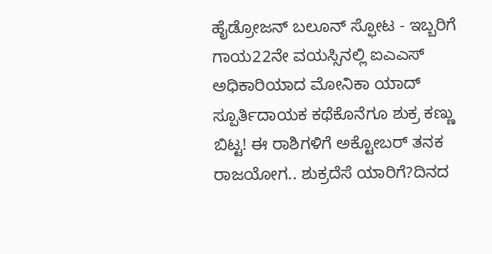ಹೈಡ್ರೋಜನ್ ಬಲೂನ್ ಸ್ಫೋಟ - ಇಬ್ಬರಿಗೆ ಗಾಯ22ನೇ ವಯಸ್ಸಿನಲ್ಲಿ ಐಎಎಸ್ ಅಧಿಕಾರಿಯಾದ ಮೋನಿಕಾ ಯಾದ್‌ ಸ್ಪೂರ್ತಿದಾಯಕ ಕಥೆಕೊನೆಗೂ ಶುಕ್ರ ಕಣ್ಣು ಬಿಟ್ಟ! ಈ ರಾಶಿಗಳಿಗೆ ಅಕ್ಟೋಬರ್ ತನಕ ರಾಜಯೋಗ.. ಶುಕ್ರದೆಸೆ ಯಾರಿಗೆ?ದಿನದ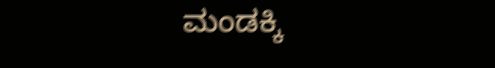ಮಂಡಕ್ಕಿ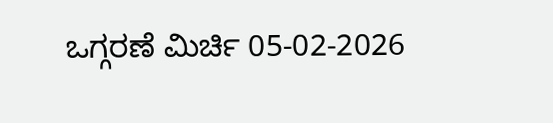ಒಗ್ಗರಣೆ ಮಿರ್ಚಿ 05-02-2026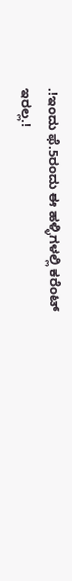.!ಇಂದು ಫೆ.5ರಂದು ಈ ಹಳ್ಳಿಗಳಲ್ಲಿ ಕರೆಂಟ್ ಇರಲ್ಲ.!